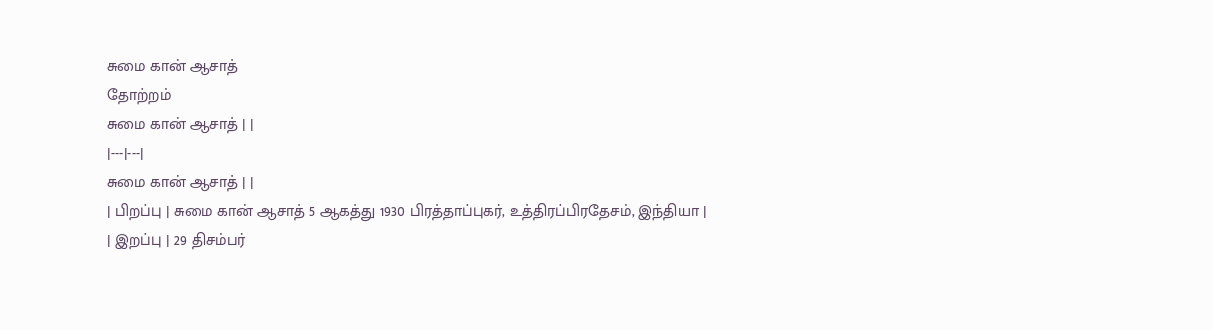சுமை கான் ஆசாத்
தோற்றம்
சுமை கான் ஆசாத் | |
|---|---|
சுமை கான் ஆசாத் | |
| பிறப்பு | சுமை கான் ஆசாத் 5 ஆகத்து 1930 பிரத்தாப்புகர், உத்திரப்பிரதேசம், இந்தியா |
| இறப்பு | 29 திசம்பர்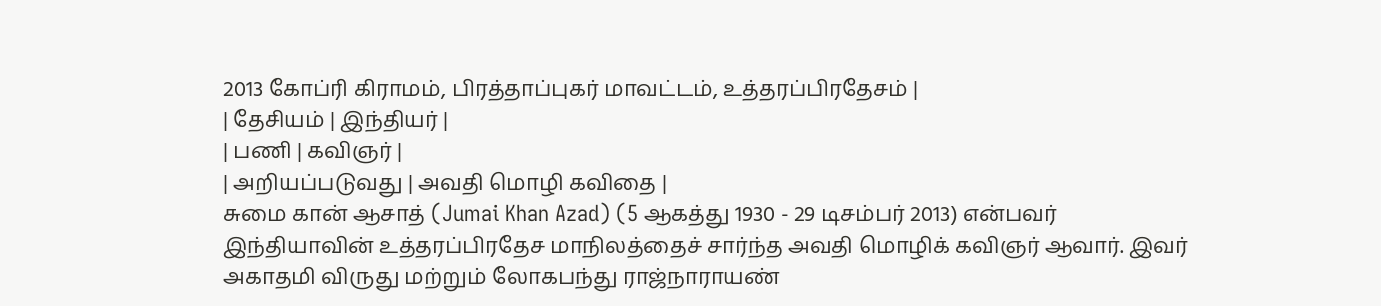2013 கோப்ரி கிராமம், பிரத்தாப்புகர் மாவட்டம், உத்தரப்பிரதேசம் |
| தேசியம் | இந்தியர் |
| பணி | கவிஞர் |
| அறியப்படுவது | அவதி மொழி கவிதை |
சுமை கான் ஆசாத் (Jumai Khan Azad) (5 ஆகத்து 1930 - 29 டிசம்பர் 2013) என்பவர் இந்தியாவின் உத்தரப்பிரதேச மாநிலத்தைச் சார்ந்த அவதி மொழிக் கவிஞர் ஆவார். இவர் அகாதமி விருது மற்றும் லோகபந்து ராஜ்நாராயண்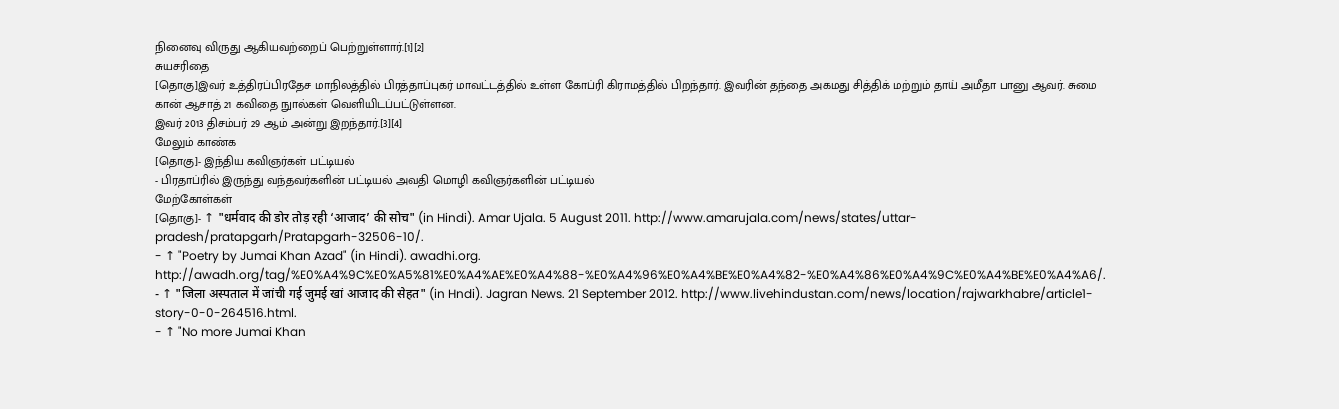நினைவு விருது ஆகியவற்றைப் பெற்றுள்ளார்.[1][2]
சுயசரிதை
[தொகு]இவர் உத்திரப்பிரதேச மாநிலத்தில் பிரத்தாப்புகர் மாவட்டத்தில் உள்ள கோப்ரி கிராமத்தில் பிறந்தார். இவரின் தந்தை அகமது சித்திக் மற்றும் தாய் அமீதா பானு ஆவர். சுமை கான் ஆசாத் 21 கவிதை நுால்கள் வெளியிடப்பட்டுள்ளன.
இவர் 2013 திசம்பர் 29 ஆம் அன்று இறந்தார்.[3][4]
மேலும் காண்க
[தொகு]- இந்திய கவிஞர்கள் பட்டியல்
- பிரதாப்ரில் இருந்து வந்தவர்களின் பட்டியல் அவதி மொழி கவிஞர்களின் பட்டியல்
மேற்கோள்கள்
[தொகு]- ↑ "धर्मवाद की डोर तोड़ रही ‘आजाद’ की सोच" (in Hindi). Amar Ujala. 5 August 2011. http://www.amarujala.com/news/states/uttar-pradesh/pratapgarh/Pratapgarh-32506-10/.
- ↑ "Poetry by Jumai Khan Azad" (in Hindi). awadhi.org. http://awadh.org/tag/%E0%A4%9C%E0%A5%81%E0%A4%AE%E0%A4%88-%E0%A4%96%E0%A4%BE%E0%A4%82-%E0%A4%86%E0%A4%9C%E0%A4%BE%E0%A4%A6/.
- ↑ "जिला अस्पताल में जांची गई जुमई खां आजाद की सेहत" (in Hndi). Jagran News. 21 September 2012. http://www.livehindustan.com/news/location/rajwarkhabre/article1-story-0-0-264516.html.
- ↑ "No more Jumai Khan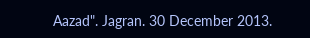Aazad". Jagran. 30 December 2013.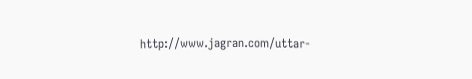http://www.jagran.com/uttar-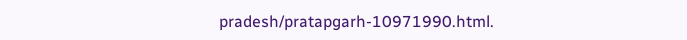pradesh/pratapgarh-10971990.html.